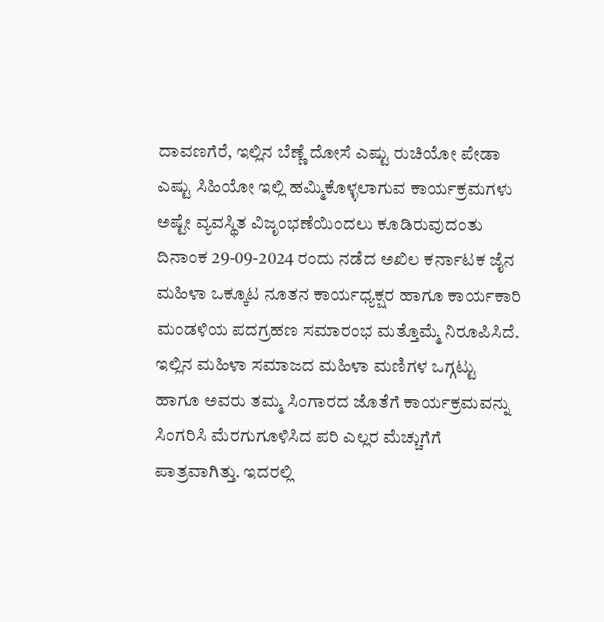ದಾವಣಗೆರೆ, ಇಲ್ಲಿನ ಬೆಣ್ಣೆ ದೋಸೆ ಎಷ್ಟು ರುಚಿಯೋ ಪೇಡಾ ಎಷ್ಟು ಸಿಹಿಯೋ ಇಲ್ಲಿ ಹಮ್ಮಿಕೊಳ್ಳಲಾಗುವ ಕಾರ್ಯಕ್ರಮಗಳು ಅಷ್ಟೇ ವ್ಯವಸ್ಥಿತ ವಿಜೃಂಭಣೆಯಿಂದಲು ಕೂಡಿರುವುದಂತು ದಿನಾಂಕ 29-09-2024 ರಂದು ನಡೆದ ಅಖಿಲ ಕರ್ನಾಟಕ ಜೈನ ಮಹಿಳಾ ಒಕ್ಕೂಟ ನೂತನ ಕಾರ್ಯಧ್ಯಕ್ಷರ ಹಾಗೂ ಕಾರ್ಯಕಾರಿ ಮಂಡಳಿಯ ಪದಗ್ರಹಣ ಸಮಾರಂಭ ಮತ್ತೊಮ್ಮೆ ನಿರೂಪಿಸಿದೆ. ಇಲ್ಲಿನ ಮಹಿಳಾ ಸಮಾಜದ ಮಹಿಳಾ ಮಣಿಗಳ ಒಗ್ಗಟ್ಟು ಹಾಗೂ ಅವರು ತಮ್ಮ ಸಿಂಗಾರದ ಜೊತೆಗೆ ಕಾರ್ಯಕ್ರಮವನ್ನು ಸಿಂಗರಿಸಿ ಮೆರಗುಗೂಳಿಸಿದ ಪರಿ ಎಲ್ಲರ ಮೆಚ್ಚುಗೆಗೆ ಪಾತ್ರವಾಗಿತ್ತು. ಇದರಲ್ಲಿ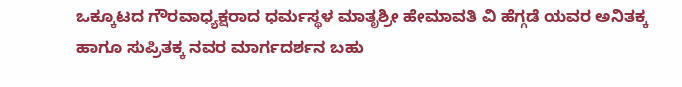ಒಕ್ಕೂಟದ ಗೌರವಾಧ್ಯಕ್ಷರಾದ ಧರ್ಮಸ್ಥಳ ಮಾತೃಶ್ರೀ ಹೇಮಾವತಿ ವಿ ಹೆಗ್ಗಡೆ ಯವರ ಅನಿತಕ್ಕ ಹಾಗೂ ಸುಪ್ರಿತಕ್ಕ ನವರ ಮಾರ್ಗದರ್ಶನ ಬಹು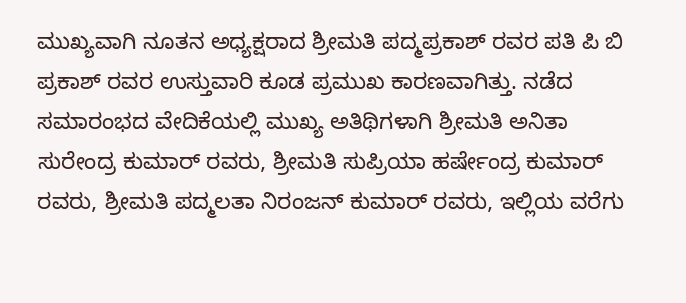ಮುಖ್ಯವಾಗಿ ನೂತನ ಅಧ್ಯಕ್ಷರಾದ ಶ್ರೀಮತಿ ಪದ್ಮಪ್ರಕಾಶ್ ರವರ ಪತಿ ಪಿ ಬಿ ಪ್ರಕಾಶ್ ರವರ ಉಸ್ತುವಾರಿ ಕೂಡ ಪ್ರಮುಖ ಕಾರಣವಾಗಿತ್ತು. ನಡೆದ ಸಮಾರಂಭದ ವೇದಿಕೆಯಲ್ಲಿ ಮುಖ್ಯ ಅತಿಥಿಗಳಾಗಿ ಶ್ರೀಮತಿ ಅನಿತಾ ಸುರೇಂದ್ರ ಕುಮಾರ್ ರವರು, ಶ್ರೀಮತಿ ಸುಪ್ರಿಯಾ ಹರ್ಷೇಂದ್ರ ಕುಮಾರ್ ರವರು, ಶ್ರೀಮತಿ ಪದ್ಮಲತಾ ನಿರಂಜನ್ ಕುಮಾರ್ ರವರು, ಇಲ್ಲಿಯ ವರೆಗು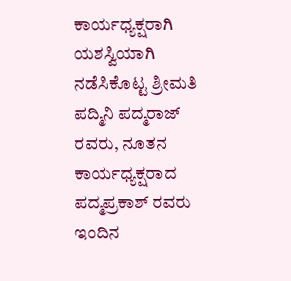ಕಾರ್ಯಧ್ಯಕ್ಷರಾಗಿ ಯಶಸ್ವಿಯಾಗಿ ನಡೆಸಿಕೊಟ್ಟ ಶ್ರೀಮತಿ ಪದ್ಮಿನಿ ಪದ್ಮರಾಜ್ ರವರು, ನೂತನ ಕಾರ್ಯಧ್ಯಕ್ಷರಾದ ಪದ್ಮಪ್ರಕಾಶ್ ರವರು ಇಂದಿನ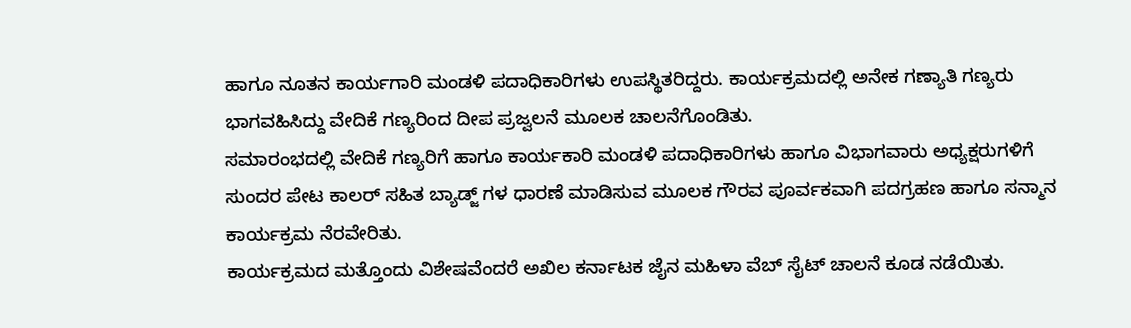ಹಾಗೂ ನೂತನ ಕಾರ್ಯಗಾರಿ ಮಂಡಳಿ ಪದಾಧಿಕಾರಿಗಳು ಉಪಸ್ಥಿತರಿದ್ದರು. ಕಾರ್ಯಕ್ರಮದಲ್ಲಿ ಅನೇಕ ಗಣ್ಯಾತಿ ಗಣ್ಯರು ಭಾಗವಹಿಸಿದ್ದು ವೇದಿಕೆ ಗಣ್ಯರಿಂದ ದೀಪ ಪ್ರಜ್ವಲನೆ ಮೂಲಕ ಚಾಲನೆಗೊಂಡಿತು.
ಸಮಾರಂಭದಲ್ಲಿ ವೇದಿಕೆ ಗಣ್ಯರಿಗೆ ಹಾಗೂ ಕಾರ್ಯಕಾರಿ ಮಂಡಳಿ ಪದಾಧಿಕಾರಿಗಳು ಹಾಗೂ ವಿಭಾಗವಾರು ಅಧ್ಯಕ್ಷರುಗಳಿಗೆ ಸುಂದರ ಪೇಟ ಕಾಲರ್ ಸಹಿತ ಬ್ಯಾಡ್ಜ್ ಗಳ ಧಾರಣೆ ಮಾಡಿಸುವ ಮೂಲಕ ಗೌರವ ಪೂರ್ವಕವಾಗಿ ಪದಗ್ರಹಣ ಹಾಗೂ ಸನ್ಮಾನ ಕಾರ್ಯಕ್ರಮ ನೆರವೇರಿತು.
ಕಾರ್ಯಕ್ರಮದ ಮತ್ತೊಂದು ವಿಶೇಷವೆಂದರೆ ಅಖಿಲ ಕರ್ನಾಟಕ ಜೈನ ಮಹಿಳಾ ವೆಬ್ ಸೈಟ್ ಚಾಲನೆ ಕೂಡ ನಡೆಯಿತು.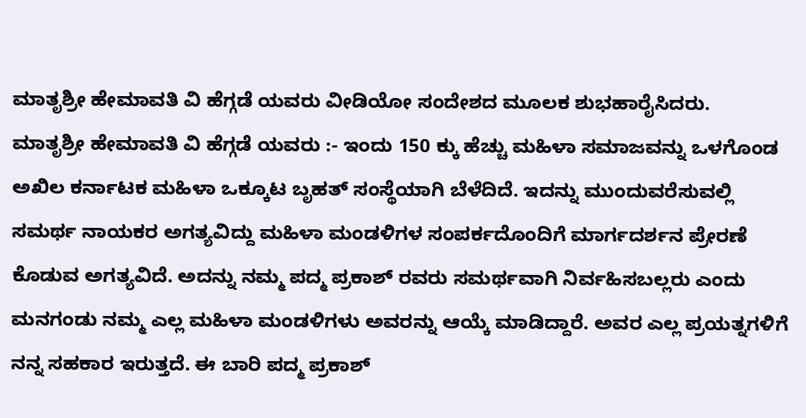ಮಾತೃಶ್ರೀ ಹೇಮಾವತಿ ವಿ ಹೆಗ್ಗಡೆ ಯವರು ವೀಡಿಯೋ ಸಂದೇಶದ ಮೂಲಕ ಶುಭಹಾರೈಸಿದರು.
ಮಾತೃಶ್ರೀ ಹೇಮಾವತಿ ವಿ ಹೆಗ್ಗಡೆ ಯವರು :- ಇಂದು 150 ಕ್ಕು ಹೆಚ್ಚು ಮಹಿಳಾ ಸಮಾಜವನ್ನು ಒಳಗೊಂಡ ಅಖಿಲ ಕರ್ನಾಟಕ ಮಹಿಳಾ ಒಕ್ಕೂಟ ಬೃಹತ್ ಸಂಸ್ಥೆಯಾಗಿ ಬೆಳೆದಿದೆ. ಇದನ್ನು ಮುಂದುವರೆಸುವಲ್ಲಿ ಸಮರ್ಥ ನಾಯಕರ ಅಗತ್ಯವಿದ್ದು ಮಹಿಳಾ ಮಂಡಳಿಗಳ ಸಂಪರ್ಕದೊಂದಿಗೆ ಮಾರ್ಗದರ್ಶನ ಪ್ರೇರಣೆ ಕೊಡುವ ಅಗತ್ಯವಿದೆ. ಅದನ್ನು ನಮ್ಮ ಪದ್ಮ ಪ್ರಕಾಶ್ ರವರು ಸಮರ್ಥವಾಗಿ ನಿರ್ವಹಿಸಬಲ್ಲರು ಎಂದು ಮನಗಂಡು ನಮ್ಮ ಎಲ್ಲ ಮಹಿಳಾ ಮಂಡಳಿಗಳು ಅವರನ್ನು ಆಯ್ಕೆ ಮಾಡಿದ್ದಾರೆ. ಅವರ ಎಲ್ಲ ಪ್ರಯತ್ನಗಳಿಗೆ ನನ್ನ ಸಹಕಾರ ಇರುತ್ತದೆ. ಈ ಬಾರಿ ಪದ್ಮ ಪ್ರಕಾಶ್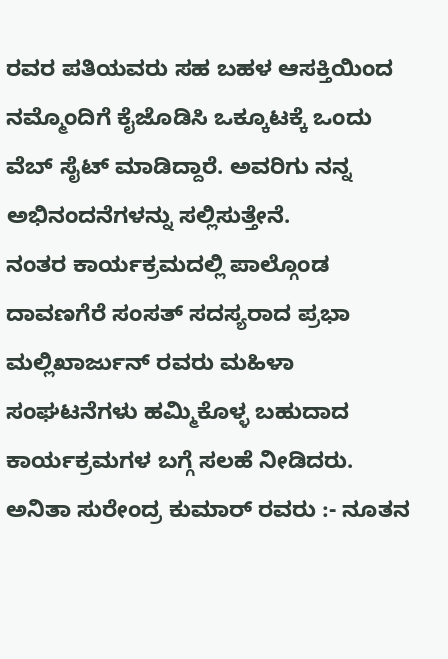ರವರ ಪತಿಯವರು ಸಹ ಬಹಳ ಆಸಕ್ತಿಯಿಂದ ನಮ್ಮೊಂದಿಗೆ ಕೈಜೊಡಿಸಿ ಒಕ್ಕೂಟಕ್ಕೆ ಒಂದು ವೆಬ್ ಸೈಟ್ ಮಾಡಿದ್ದಾರೆ. ಅವರಿಗು ನನ್ನ ಅಭಿನಂದನೆಗಳನ್ನು ಸಲ್ಲಿಸುತ್ತೇನೆ.
ನಂತರ ಕಾರ್ಯಕ್ರಮದಲ್ಲಿ ಪಾಲ್ಗೊಂಡ ದಾವಣಗೆರೆ ಸಂಸತ್ ಸದಸ್ಯರಾದ ಪ್ರಭಾ ಮಲ್ಲಿಖಾರ್ಜುನ್ ರವರು ಮಹಿಳಾ ಸಂಘಟನೆಗಳು ಹಮ್ಮಿಕೊಳ್ಳ ಬಹುದಾದ ಕಾರ್ಯಕ್ರಮಗಳ ಬಗ್ಗೆ ಸಲಹೆ ನೀಡಿದರು.
ಅನಿತಾ ಸುರೇಂದ್ರ ಕುಮಾರ್ ರವರು :- ನೂತನ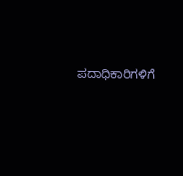ಪದಾಧಿಕಾರಿಗಳಿಗೆ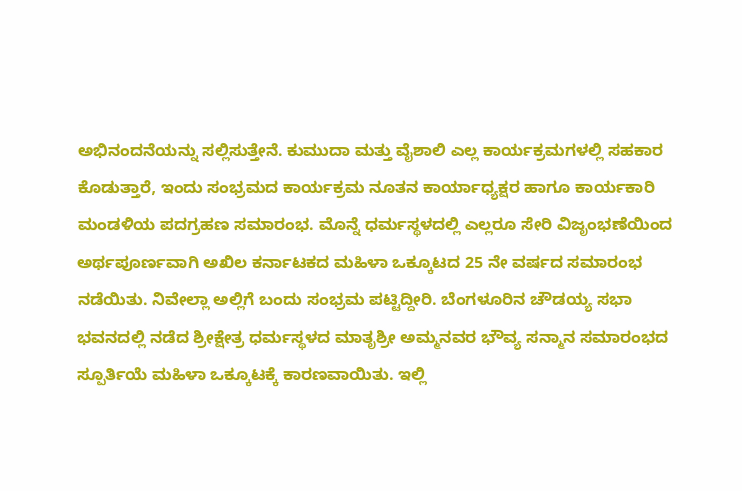ಅಭಿನಂದನೆಯನ್ನು ಸಲ್ಲಿಸುತ್ತೇನೆ. ಕುಮುದಾ ಮತ್ತು ವೈಶಾಲಿ ಎಲ್ಲ ಕಾರ್ಯಕ್ರಮಗಳಲ್ಲಿ ಸಹಕಾರ ಕೊಡುತ್ತಾರೆ, ಇಂದು ಸಂಭ್ರಮದ ಕಾರ್ಯಕ್ರಮ ನೂತನ ಕಾರ್ಯಾಧ್ಯಕ್ಷರ ಹಾಗೂ ಕಾರ್ಯಕಾರಿ ಮಂಡಳಿಯ ಪದಗ್ರಹಣ ಸಮಾರಂಭ. ಮೊನ್ನೆ ಧರ್ಮಸ್ಥಳದಲ್ಲಿ ಎಲ್ಲರೂ ಸೇರಿ ವಿಜೃಂಭಣೆಯಿಂದ ಅರ್ಥಪೂರ್ಣವಾಗಿ ಅಖಿಲ ಕರ್ನಾಟಕದ ಮಹಿಳಾ ಒಕ್ಕೂಟದ 25 ನೇ ವರ್ಷದ ಸಮಾರಂಭ ನಡೆಯಿತು. ನಿವೇಲ್ಲಾ ಅಲ್ಲಿಗೆ ಬಂದು ಸಂಭ್ರಮ ಪಟ್ಟಿದ್ದೀರಿ. ಬೆಂಗಳೂರಿನ ಚೌಡಯ್ಯ ಸಭಾ ಭವನದಲ್ಲಿ ನಡೆದ ಶ್ರೀಕ್ಷೇತ್ರ ಧರ್ಮಸ್ಥಳದ ಮಾತೃಶ್ರೀ ಅಮ್ಮನವರ ಭೌವ್ಯ ಸನ್ಮಾನ ಸಮಾರಂಭದ ಸ್ಪೂರ್ತಿಯೆ ಮಹಿಳಾ ಒಕ್ಕೂಟಕ್ಕೆ ಕಾರಣವಾಯಿತು. ಇಲ್ಲಿ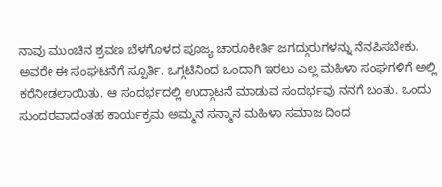ನಾವು ಮುಂಚಿನ ಶ್ರವಣ ಬೆಳಗೊಳದ ಪೂಜ್ಯ ಚಾರೂಕೀರ್ತಿ ಜಗದ್ಗುರುಗಳನ್ನು ನೆನಪಿಸಬೇಕು. ಅವರೇ ಈ ಸಂಘಟನೆಗೆ ಸ್ಪೂರ್ತಿ. ಒಗ್ಗಟಿನಿಂದ ಒಂದಾಗಿ ಇರಲು ಎಲ್ಲ ಮಹಿಳಾ ಸಂಘಗಳಿಗೆ ಅಲ್ಲಿ ಕರೆನೀಡಲಾಯಿತು. ಆ ಸಂದರ್ಭದಲ್ಲಿ ಉದ್ಗಾಟನೆ ಮಾಡುವ ಸಂದರ್ಭವು ನನಗೆ ಬಂತು. ಒಂದು ಸುಂದರವಾದಂತಹ ಕಾರ್ಯಕ್ರಮ ಅಮ್ಮನ ಸನ್ಮಾನ ಮಹಿಳಾ ಸಮಾಜ ದಿಂದ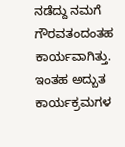ನಡೆದ್ದು ನಮಗೆ ಗೌರವತಂದಂತಹ ಕಾರ್ಯವಾಗಿತ್ತು.
ಇಂತಹ ಅದ್ಬುತ ಕಾರ್ಯಕ್ರಮಗಳ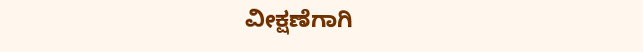ವೀಕ್ಷಣೆಗಾಗಿ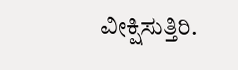ವೀಕ್ಷಿಸುತ್ತಿರಿ.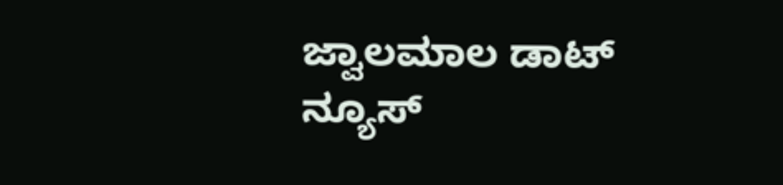ಜ್ವಾಲಮಾಲ ಡಾಟ್ ನ್ಯೂಸ್